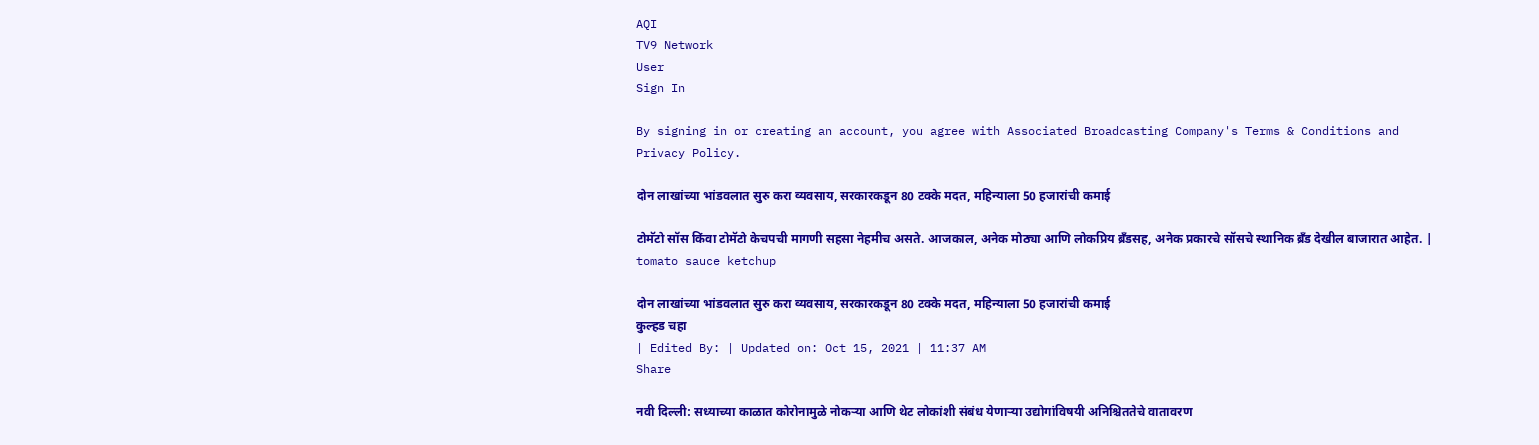AQI
TV9 Network
User
Sign In

By signing in or creating an account, you agree with Associated Broadcasting Company's Terms & Conditions and Privacy Policy.

दोन लाखांच्या भांडवलात सुरु करा व्यवसाय, सरकारकडून 80 टक्के मदत, महिन्याला 50 हजारांची कमाई

टोमॅटो सॉस किंवा टोमॅटो केचपची मागणी सहसा नेहमीच असते. आजकाल, अनेक मोठ्या आणि लोकप्रिय ब्रँडसह, अनेक प्रकारचे सॉसचे स्थानिक ब्रँड देखील बाजारात आहेत. | tomato sauce ketchup

दोन लाखांच्या भांडवलात सुरु करा व्यवसाय, सरकारकडून 80 टक्के मदत, महिन्याला 50 हजारांची कमाई
कुल्हड चहा
| Edited By: | Updated on: Oct 15, 2021 | 11:37 AM
Share

नवी दिल्ली: सध्याच्या काळात कोरोनामुळे नोकऱ्या आणि थेट लोकांशी संबंध येणाऱ्या उद्योगांविषयी अनिश्चिततेचे वातावरण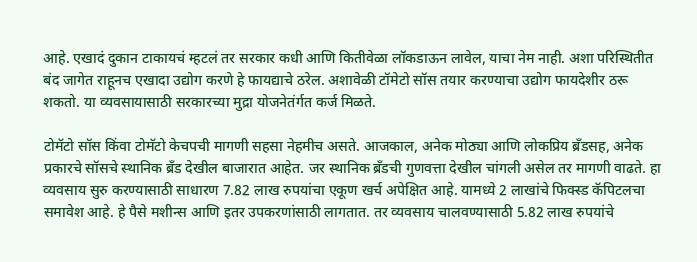आहे. एखादं दुकान टाकायचं म्हटलं तर सरकार कधी आणि कितीवेळा लॉकडाऊन लावेल, याचा नेम नाही. अशा परिस्थितीत बंद जागेत राहूनच एखादा उद्योग करणे हे फायद्याचे ठरेल. अशावेळी टॉमेटो सॉस तयार करण्याचा उद्योग फायदेशीर ठरू शकतो. या व्यवसायासाठी सरकारच्या मुद्रा योजनेतंर्गत कर्ज मिळते.

टोमॅटो सॉस किंवा टोमॅटो केचपची मागणी सहसा नेहमीच असते. आजकाल, अनेक मोठ्या आणि लोकप्रिय ब्रँडसह, अनेक प्रकारचे सॉसचे स्थानिक ब्रँड देखील बाजारात आहेत. जर स्थानिक ब्रँडची गुणवत्ता देखील चांगली असेल तर मागणी वाढते. हा व्यवसाय सुरु करण्यासाठी साधारण 7.82 लाख रुपयांचा एकूण खर्च अपेक्षित आहे. यामध्ये 2 लाखांचे फिक्स्ड कॅपिटलचा समावेश आहे. हे पैसे मशीन्स आणि इतर उपकरणांसाठी लागतात. तर व्यवसाय चालवण्यासाठी 5.82 लाख रुपयांचे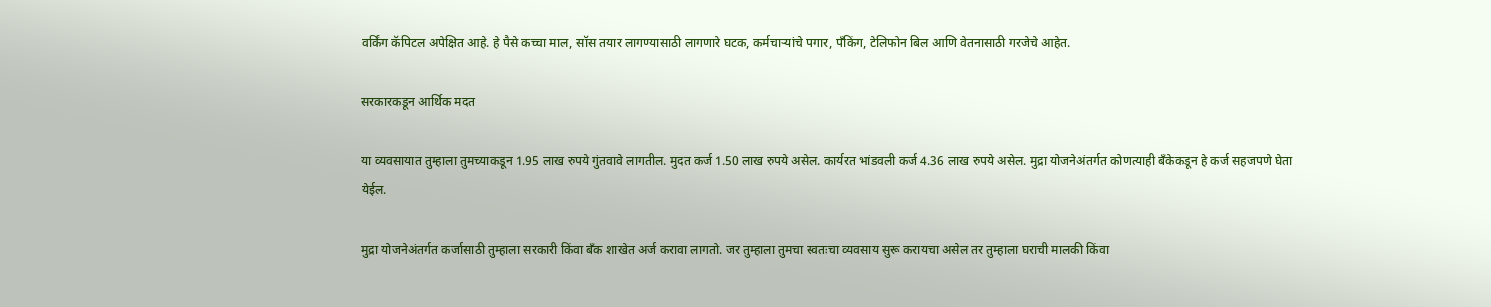वर्किंग कॅपिटल अपेक्षित आहे. हे पैसे कच्चा माल, सॉस तयार लागण्यासाठी लागणारे घटक, कर्मचाऱ्यांचे पगार, पँकिंग, टेलिफोन बिल आणि वेतनासाठी गरजेचे आहेत.

सरकारकडून आर्थिक मदत

या व्यवसायात तुम्हाला तुमच्याकडून 1.95 लाख रुपये गुंतवावे लागतील. मुदत कर्ज 1.50 लाख रुपये असेल. कार्यरत भांडवली कर्ज 4.36 लाख रुपये असेल. मुद्रा योजनेअंतर्गत कोणत्याही बँकेकडून हे कर्ज सहजपणे घेता येईल.

मुद्रा योजनेअंतर्गत कर्जासाठी तुम्हाला सरकारी किंवा बँक शाखेत अर्ज करावा लागतो. जर तुम्हाला तुमचा स्वतःचा व्यवसाय सुरू करायचा असेल तर तुम्हाला घराची मालकी किंवा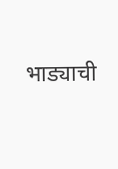भाड्याची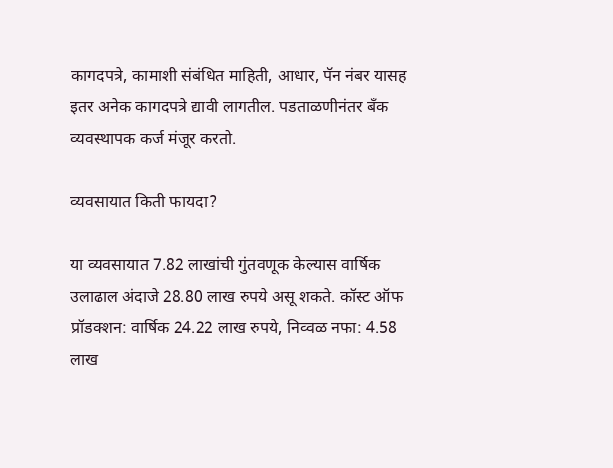कागदपत्रे, कामाशी संबंधित माहिती, आधार, पॅन नंबर यासह इतर अनेक कागदपत्रे द्यावी लागतील. पडताळणीनंतर बँक व्यवस्थापक कर्ज मंजूर करतो.

व्यवसायात किती फायदा?

या व्यवसायात 7.82 लाखांची गुंतवणूक केल्यास वार्षिक उलाढाल अंदाजे 28.80 लाख रुपये असू शकते. कॉस्ट ऑफ प्रॉडक्शन: वार्षिक 24.22 लाख रुपये, निव्वळ नफा: 4.58 लाख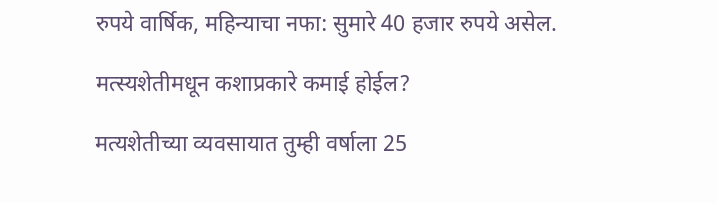रुपये वार्षिक, महिन्याचा नफा: सुमारे 40 हजार रुपये असेल.

मत्स्यशेतीमधून कशाप्रकारे कमाई होईल?

मत्यशेतीच्या व्यवसायात तुम्ही वर्षाला 25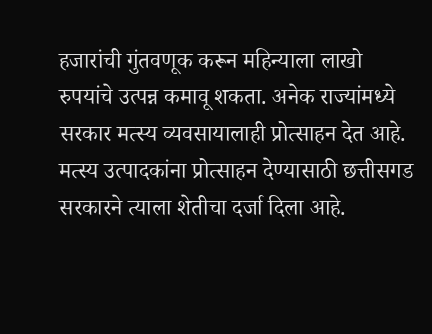हजारांची गुंतवणूक करून महिन्याला लाखो रुपयांचे उत्पन्न कमावू शकता. अनेक राज्यांमध्ये सरकार मत्स्य व्यवसायालाही प्रोत्साहन देत आहे. मत्स्य उत्पादकांना प्रोत्साहन देण्यासाठी छत्तीसगड सरकारने त्याला शेतीचा दर्जा दिला आहे.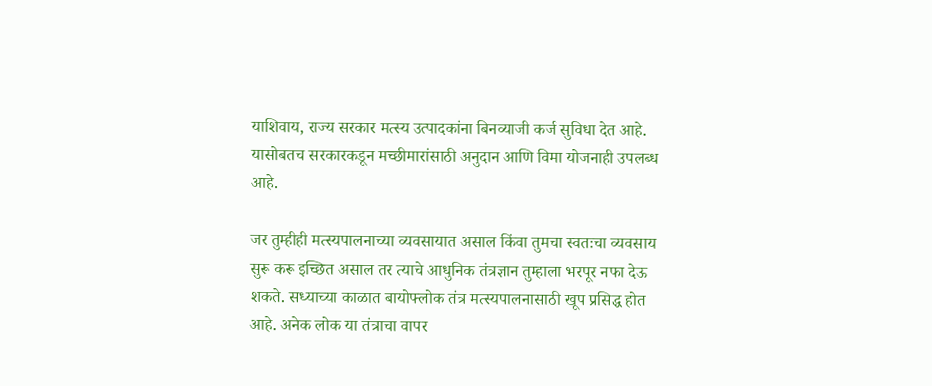याशिवाय, राज्य सरकार मत्स्य उत्पादकांना बिनव्याजी कर्ज सुविधा देत आहे. यासोबतच सरकारकडून मच्छीमारांसाठी अनुदान आणि विमा योजनाही उपलब्ध आहे.

जर तुम्हीही मत्स्यपालनाच्या व्यवसायात असाल किंवा तुमचा स्वतःचा व्यवसाय सुरू करू इच्छित असाल तर त्याचे आधुनिक तंत्रज्ञान तुम्हाला भरपूर नफा देऊ शकते. सध्याच्या काळात बायोफ्लोक तंत्र मत्स्यपालनासाठी खूप प्रसिद्ध होत आहे. अनेक लोक या तंत्राचा वापर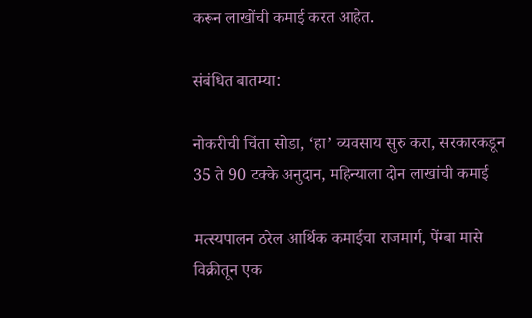करून लाखोंची कमाई करत आहेत.

संबंधित बातम्या:

नोकरीची चिंता सोडा, ‘हा’ व्यवसाय सुरु करा, सरकारकडून 35 ते 90 टक्के अनुदान, महिन्याला दोन लाखांची कमाई

मत्स्यपालन ठरेल आर्थिक कमाईचा राजमार्ग, पेंग्बा मासे विक्रीतून एक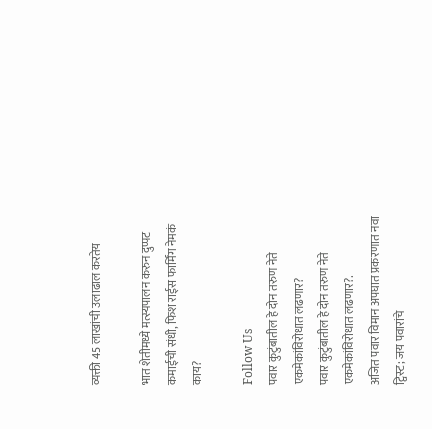व्यक्ती 45 लाखांची उलाढाल करतेय

भात शेतीमध्ये मत्स्यपालन करुन दुप्पट कमाईची संधी, फिश राईस फार्मिंग नेमकं काय?

Follow Us
पवार कुटुंबातील हे दोन तरुण नेते एकमेकांविरोधात लढणार?
पवार कुटुंबातील हे दोन तरुण नेते एकमेकांविरोधात लढणार?.
अजित पवार विमान अपघात प्रकरणात नवा ट्विस्ट; जय पवारांचे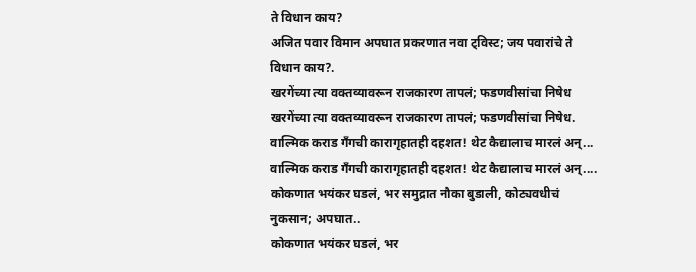ते विधान काय?
अजित पवार विमान अपघात प्रकरणात नवा ट्विस्ट; जय पवारांचे ते विधान काय?.
खरगेंच्या त्या वक्तव्यावरून राजकारण तापलं; फडणवीसांचा निषेध
खरगेंच्या त्या वक्तव्यावरून राजकारण तापलं; फडणवीसांचा निषेध.
वाल्मिक कराड गँगची कारागृहातही दहशत! थेट कैद्यालाच मारलं अन्...
वाल्मिक कराड गँगची कारागृहातही दहशत! थेट कैद्यालाच मारलं अन्....
कोकणात भयंकर घडलं, भर समुद्रात नौका बुडाली, कोट्यवधीचं नुकसान; अपघात..
कोकणात भयंकर घडलं, भर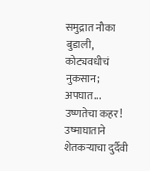समुद्रात नौका बुडाली, कोट्यवधीचं नुकसान; अपघात...
उष्णतेचा कहर! उष्माघाताने शेतकऱ्याचा दुर्दैवी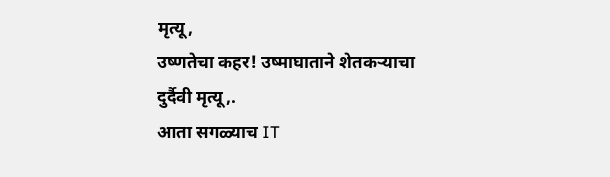मृत्यू,
उष्णतेचा कहर! उष्माघाताने शेतकऱ्याचा दुर्दैवी मृत्यू,.
आता सगळ्याच IT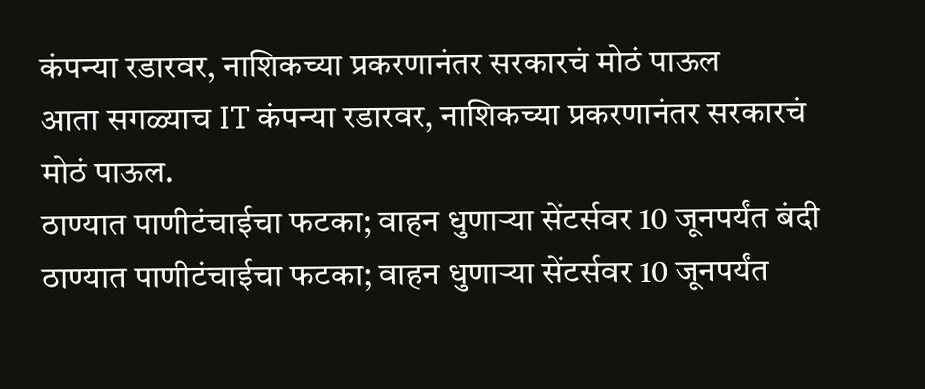कंपन्या रडारवर, नाशिकच्या प्रकरणानंतर सरकारचं मोठं पाऊल
आता सगळ्याच IT कंपन्या रडारवर, नाशिकच्या प्रकरणानंतर सरकारचं मोठं पाऊल.
ठाण्यात पाणीटंचाईचा फटका; वाहन धुणाऱ्या सेंटर्सवर 10 जूनपर्यंत बंदी
ठाण्यात पाणीटंचाईचा फटका; वाहन धुणाऱ्या सेंटर्सवर 10 जूनपर्यंत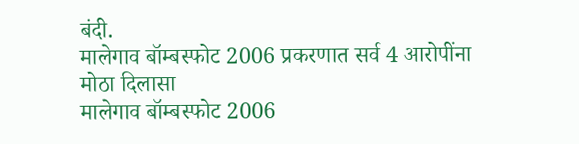बंदी.
मालेगाव बॉम्बस्फोट 2006 प्रकरणात सर्व 4 आरोपींना मोठा दिलासा
मालेगाव बॉम्बस्फोट 2006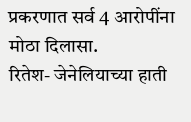प्रकरणात सर्व 4 आरोपींना मोठा दिलासा.
रितेश- जेनेलियाच्या हाती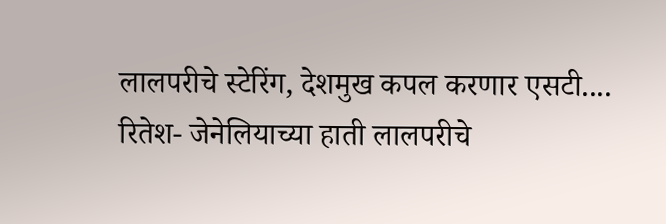लालपरीचे स्टेरिंग, देशमुख कपल करणार एसटी....
रितेश- जेनेलियाच्या हाती लालपरीचे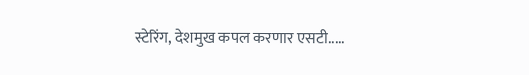स्टेरिंग, देशमुख कपल करणार एसटी.....